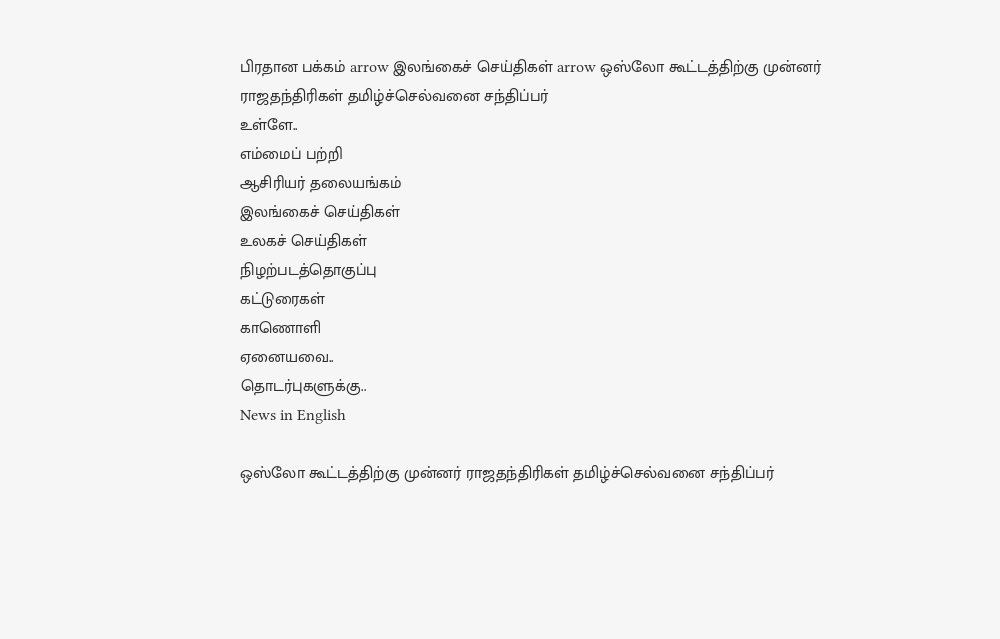பிரதான பக்கம் arrow இலங்கைச் செய்திகள் arrow ஒஸ்லோ கூட்டத்திற்கு முன்னர் ராஜதந்திரிகள் தமிழ்ச்செல்வனை சந்திப்பர்
உள்ளே..
எம்மைப் பற்றி
ஆசிரியர் தலையங்கம்
இலங்கைச் செய்திகள்
உலகச் செய்திகள்
நிழற்படத்தொகுப்பு
கட்டுரைகள்
காணொளி
ஏனையவை..
தொடர்புகளுக்கு..
News in English

ஒஸ்லோ கூட்டத்திற்கு முன்னர் ராஜதந்திரிகள் தமிழ்ச்செல்வனை சந்திப்பர்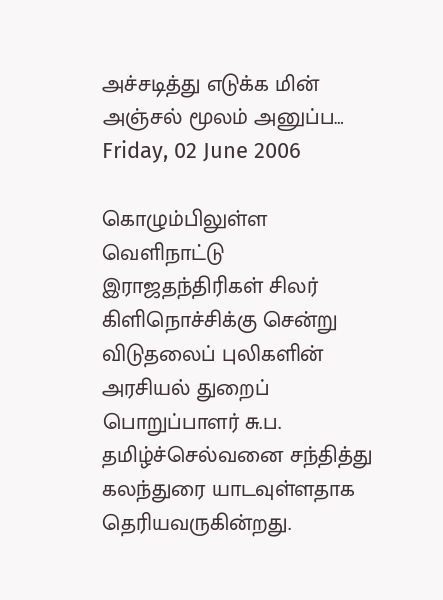அச்சடித்து எடுக்க மின் அஞ்சல் மூலம் அனுப்ப…
Friday, 02 June 2006

கொழும்பிலுள்ள வெளிநாட்டு இராஜதந்திரிகள் சிலர் கிளிநொச்சிக்கு சென்று விடுதலைப் புலிகளின் அரசியல் துறைப் பொறுப்பாளர் சு.ப. தமிழ்ச்செல்வனை சந்தித்து கலந்துரை யாடவுள்ளதாக தெரியவருகின்றது.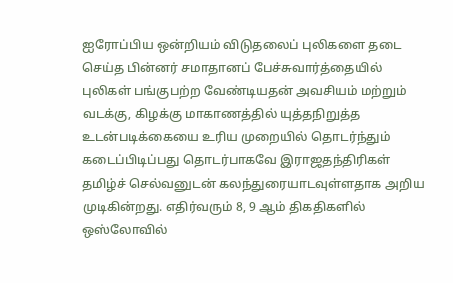ஐரோப்பிய ஒன்றியம் விடுதலைப் புலிகளை தடை செய்த பின்னர் சமாதானப் பேச்சுவார்த்தையில் புலிகள் பங்குபற்ற வேண்டியதன் அவசியம் மற்றும் வடக்கு, கிழக்கு மாகாணத்தில் யுத்தநிறுத்த உடன்படிக்கையை உரிய முறையில் தொடர்ந்தும் கடைப்பிடிப்பது தொடர்பாகவே இராஜதந்திரிகள் தமிழ்ச் செல்வனுடன் கலந்துரையாடவுள்ளதாக அறிய முடிகின்றது. எதிர்வரும் 8, 9 ஆம் திகதிகளில் ஒஸ்லோவில்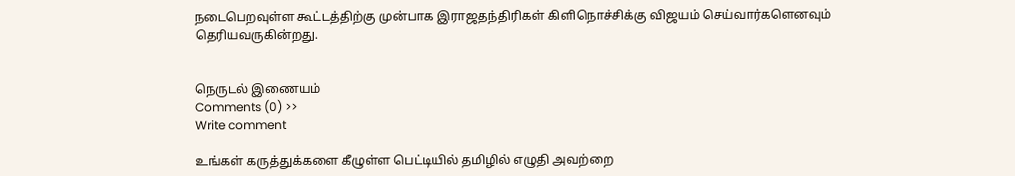நடைபெறவுள்ள கூட்டத்திற்கு முன்பாக இராஜதந்திரிகள் கிளிநொச்சிக்கு விஜயம் செய்வார்களெனவும் தெரியவருகின்றது.


நெருடல் இணையம்
Comments (0) >>
Write comment

உங்கள் கருத்துக்களை கீழுள்ள பெட்டியில் தமிழில் எழுதி அவற்றை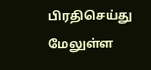பிரதிசெய்து மேலுள்ள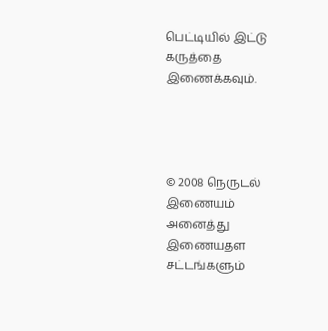பெட்டியில் இட்டு கருத்தை இணைக்கவும்.




© 2008 நெருடல் இணையம்
அனைத்து இணையதள சட்டங்களும்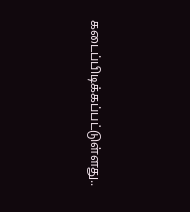கடைப்பிடிக்கப்பட்டுள்ளது..